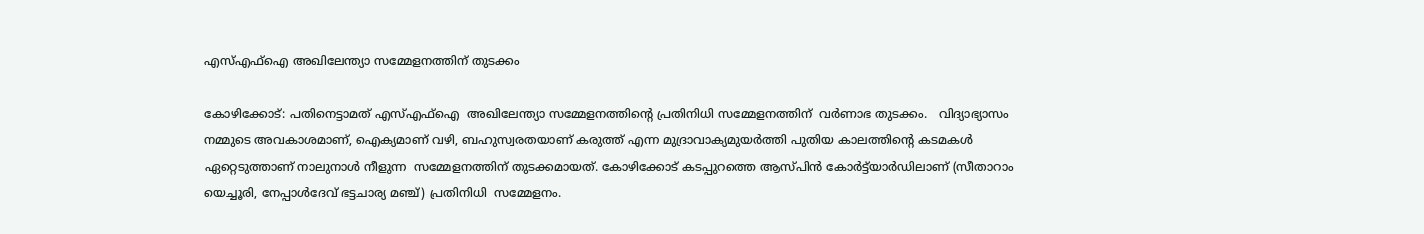എസ്‌എഫ്‌ഐ അഖിലേന്ത്യാ സമ്മേളനത്തിന്‌ തുടക്കം

കോഴിക്കോട്: പതിനെട്ടാമത് എസ്എഫ്‌ഐ  അഖിലേന്ത്യാ സമ്മേളനത്തിന്റെ പ്രതിനിധി സമ്മേളനത്തിന്  വര്‍ണാഭ തുടക്കം.   വിദ്യാഭ്യാസം നമ്മുടെ അവകാശമാണ്‌, ഐക്യമാണ്‌ വഴി, ബഹുസ്വരതയാണ്‌ കരുത്ത്‌ എന്ന മുദ്രാവാക്യമുയർത്തി പുതിയ കാലത്തിന്റെ കടമകൾ ഏറ്റെടുത്താണ്‌ നാലുനാൾ നീളുന്ന  സമ്മേളനത്തിന്‌ തുടക്കമായത്‌. കോഴിക്കോട്‌ കടപ്പുറത്തെ ആസ്‌പിൻ കോർട്ട്‌യാർഡിലാണ്‌ (സീതാറാം യെച്ചൂരി, നേപ്പാൾദേവ്‌ ഭട്ടചാര്യ മഞ്ച്‌) പ്രതിനിധി  സമ്മേളനം.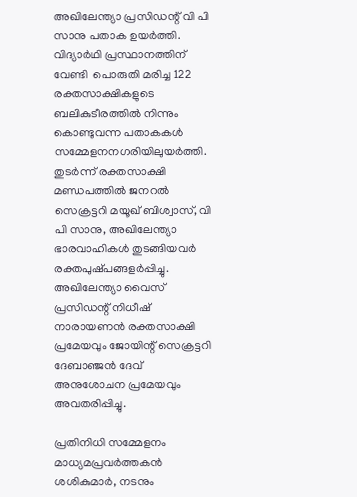അഖിലേന്ത്യാ പ്രസിഡന്റ്‌ വി പി സാനു പതാക ഉയർത്തി. വിദ്യാർഥി പ്രസ്ഥാനത്തിന്‌ വേണ്ടി  പൊരുതി മരിച്ച 122  രക്തസാക്ഷികളുടെ ബലികുടീരത്തിൽ നിന്നും കൊണ്ടുവന്ന പതാകകൾ സമ്മേളനനഗരിയിലുയർത്തി. തുടർന്ന്‌ രക്തസാക്ഷി മണ്ഡപത്തിൽ ജനറൽ സെക്രട്ടറി മയൂഖ്‌ ബിശ്വാസ്‌, വി പി സാനു, അഖിലേന്ത്യാ ഭാരവാഹികൾ തുടങ്ങിയവർ രക്തപുഷ്‌പങ്ങളർപ്പിച്ചു. അഖിലേന്ത്യാ വൈസ്‌ പ്രസിഡന്റ്‌ നിധീഷ് നാരായണൻ രക്തസാക്ഷി പ്രമേയവും ജോയിന്റ്‌ സെക്രട്ടറി ദേബാഞ്ജൻ ദേവ്‌ അനുശോചന പ്രമേയവും അവതരിപ്പിച്ചു.

പ്രതിനിധി സമ്മേളനം മാധ്യമപ്രവർത്തകൻ ശശികുമാർ, നടനും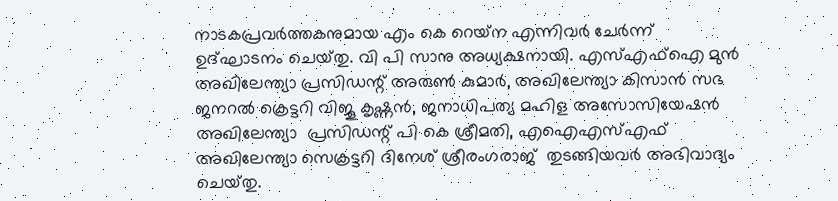നാടകപ്രവർത്തകനുമായ എം കെ റെയ്‌ന എന്നിവർ ചേർന്ന്‌ ഉദ്‌ഘാടനം ചെയ്‌തു. വി പി സാനു അധ്യക്ഷനായി. എസ്എഫ്‌ഐ മുൻ അഖിലേന്ത്യാ പ്രസിഡന്റ് അരുൺ കുമാർ, അഖിലേന്ത്യാ കിസാൻ സഭ ജനറൽ ക്രെട്ടറി വിജൂ കൃഷ്ണൻ, ജനാധിപത്യ മഹിള അസോസിയേഷൻ  അഖിലേന്ത്യാ  പ്രസിഡന്റ്‌ പി കെ ശ്രീമതി, എഐഎസ്‌എഫ്‌ അഖിലേന്ത്യാ സെക്രട്ടറി ദിനേശ്‌ ശ്രീരംഗരാജ്‌  തുടങ്ങിയവർ അഭിവാദ്യം ചെയ്‌തു.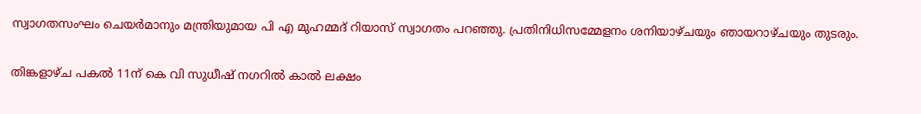സ്വാഗതസംഘം ചെയർമാനും മന്ത്രിയുമായ പി എ മുഹമ്മദ് റിയാസ് സ്വാഗതം പറഞ്ഞു. പ്രതിനിധിസമ്മേളനം ശനിയാഴ്‌ചയും ഞായറാഴ്‌ചയും തുടരും.

തിങ്കളാഴ്‌ച പകൽ 11ന്‌ കെ വി സുധീഷ്‌ നഗറിൽ കാൽ ലക്ഷം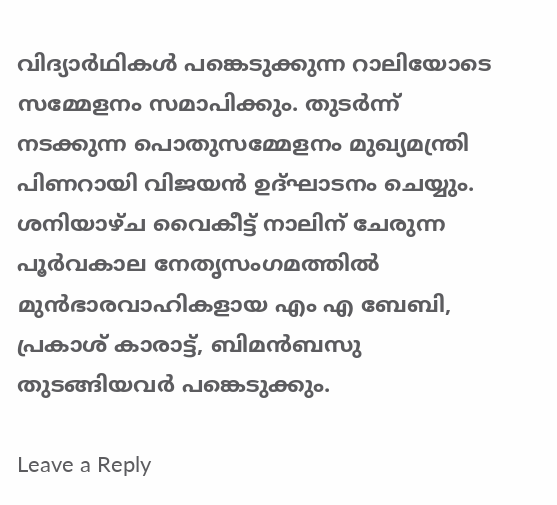വിദ്യാർഥികൾ പങ്കെടുക്കുന്ന റാലിയോടെ സമ്മേളനം സമാപിക്കും. തുടർന്ന്‌ നടക്കുന്ന പൊതുസമ്മേളനം മുഖ്യമന്ത്രി പിണറായി വിജയൻ ഉദ്‌ഘാടനം ചെയ്യും. ശനിയാഴ്‌ച വൈകീട്ട്‌ നാലിന്‌ ചേരുന്ന പൂർവകാല നേതൃസംഗമത്തിൽ മുൻഭാരവാഹികളായ എം എ ബേബി, പ്രകാശ്‌ കാരാട്ട്‌, ബിമൻബസു തുടങ്ങിയവർ പങ്കെടുക്കും.

Leave a Reply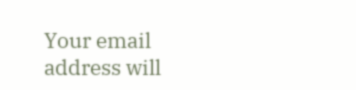Your email address will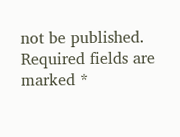not be published. Required fields are marked *